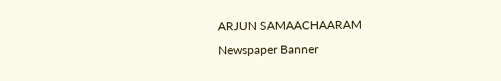ARJUN SAMAACHAARAM
Newspaper Banner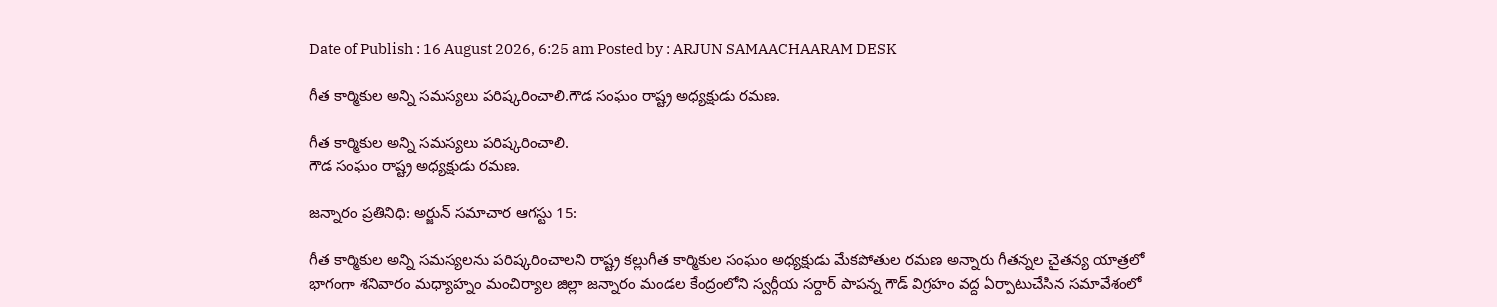Date of Publish : 16 August 2026, 6:25 am Posted by : ARJUN SAMAACHAARAM DESK

గీత కార్మికుల అన్ని సమస్యలు పరిష్కరించాలి.గౌడ సంఘం రాష్ట్ర అధ్యక్షుడు రమణ.

గీత కార్మికుల అన్ని సమస్యలు పరిష్కరించాలి.
గౌడ సంఘం రాష్ట్ర అధ్యక్షుడు రమణ.

జన్నారం ప్రతినిధి: అర్జున్ సమాచార ఆగస్టు 15:

గీత కార్మికుల అన్ని సమస్యలను పరిష్కరించాలని రాష్ట్ర కల్లుగీత కార్మికుల సంఘం అధ్యక్షుడు మేకపోతుల రమణ అన్నారు గీతన్నల చైతన్య యాత్రలో భాగంగా శనివారం మధ్యాహ్నం మంచిర్యాల జిల్లా జన్నారం మండల కేంద్రంలోని స్వర్గీయ సర్దార్ పాపన్న గౌడ్ విగ్రహం వద్ద ఏర్పాటుచేసిన సమావేశంలో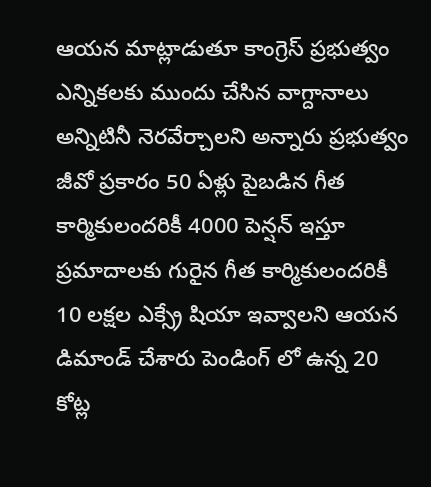ఆయన మాట్లాడుతూ కాంగ్రెస్ ప్రభుత్వం ఎన్నికలకు ముందు చేసిన వాగ్దానాలు అన్నిటినీ నెరవేర్చాలని అన్నారు ప్రభుత్వం జీవో ప్రకారం 50 ఏళ్లు పైబడిన గీత కార్మికులందరికీ 4000 పెన్షన్ ఇస్తూ ప్రమాదాలకు గురైన గీత కార్మికులందరికీ 10 లక్షల ఎక్స్రే షియా ఇవ్వాలని ఆయన డిమాండ్ చేశారు పెండింగ్ లో ఉన్న 20 కోట్ల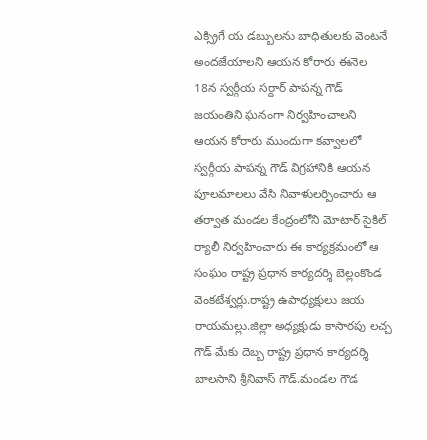ఎక్స్రిగే య డబ్బులను బాధితులకు వెంటనే అందజేయాలని ఆయన కోరారు ఈనెల 18న స్వర్గీయ సర్దార్ పాపన్న గౌడ్ జయంతిని ఘనంగా నిర్వహించాలని ఆయన కోరారు ముందుగా కవ్వాలలో స్వర్గీయ పాపన్న గౌడ్ విగ్రహానికి ఆయన పూలమాలలు వేసి నివాళులర్పించారు ఆ తర్వాత మండల కేంద్రంలోని మోటార్ సైకిల్ ర్యాలీ నిర్వహించారు ఈ కార్యక్రమంలో ఆ సంఘం రాష్ట్ర ప్రధాన కార్యదర్శి బెల్లంకొండ వెంకటేశ్వర్లు.రాష్ట్ర ఉపాధ్యక్షులు జయ రాయమల్లు.జిల్లా అధ్యక్షుడు కాసారపు లచ్చ గౌడ్ మేకు దెబ్బ రాష్ట్ర ప్రధాన కార్యదర్శి బాలసాని శ్రీనివాస్ గౌడ్.మండల గౌడ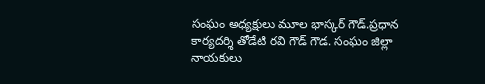సంఘం అధ్యక్షులు మూల భాస్కర్ గౌడ్.ప్రధాన కార్యదర్శి తోడేటి రవి గౌడ్ గౌడ. సంఘం జిల్లా నాయకులు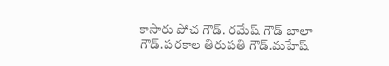కాసారు పోచ గౌడ్. రమేష్ గౌడ్ బాలా గౌడ్.పరకాల తిరుపతి గౌడ్.మహేష్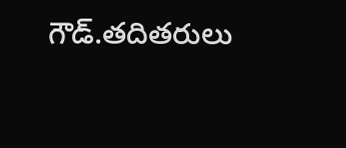గౌడ్.తదితరులు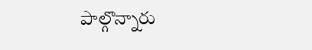పాల్గొన్నారు